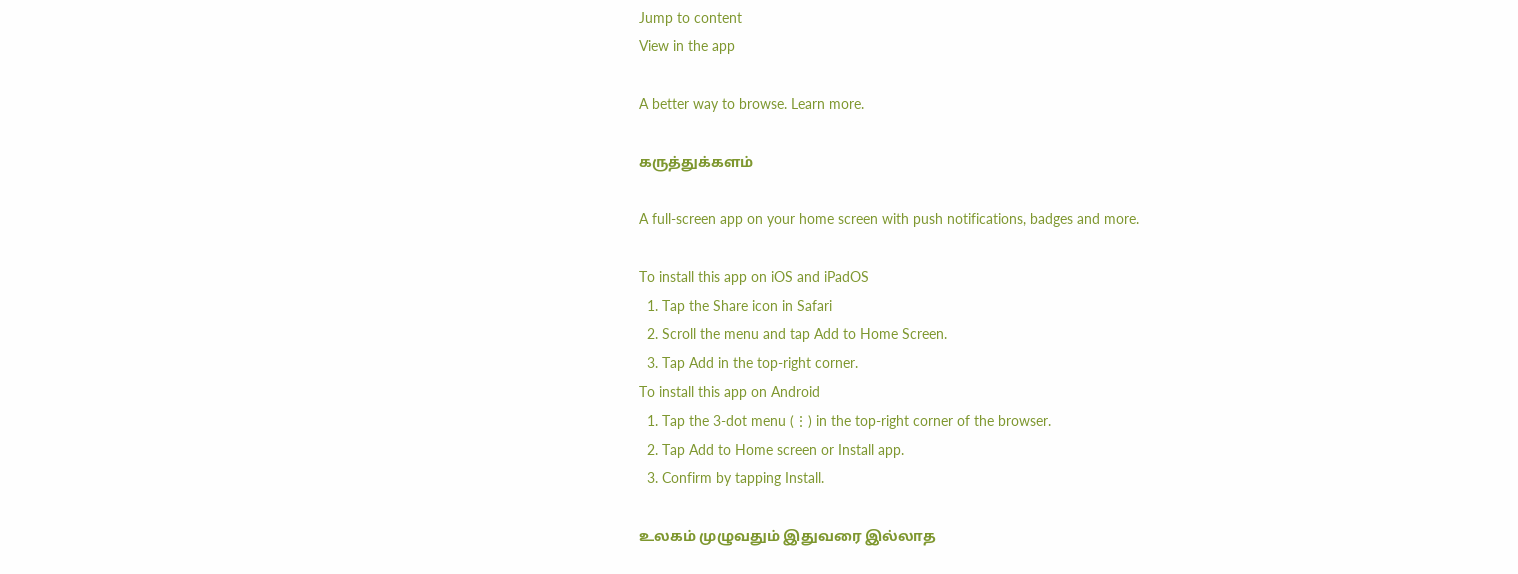Jump to content
View in the app

A better way to browse. Learn more.

கருத்துக்களம்

A full-screen app on your home screen with push notifications, badges and more.

To install this app on iOS and iPadOS
  1. Tap the Share icon in Safari
  2. Scroll the menu and tap Add to Home Screen.
  3. Tap Add in the top-right corner.
To install this app on Android
  1. Tap the 3-dot menu (⋮) in the top-right corner of the browser.
  2. Tap Add to Home screen or Install app.
  3. Confirm by tapping Install.

உலகம் முழுவதும் இதுவரை இல்லாத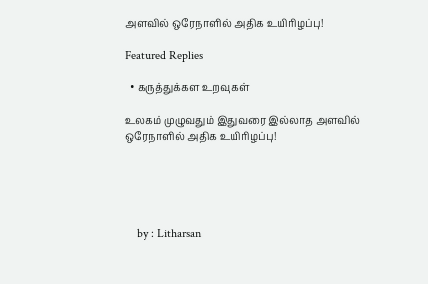அளவில் ஒரேநாளில் அதிக உயிரிழப்பு!

Featured Replies

  • கருத்துக்கள உறவுகள்

உலகம் முழுவதும் இதுவரை இல்லாத அளவில் ஒரேநாளில் அதிக உயிரிழப்பு!





    by : Litharsan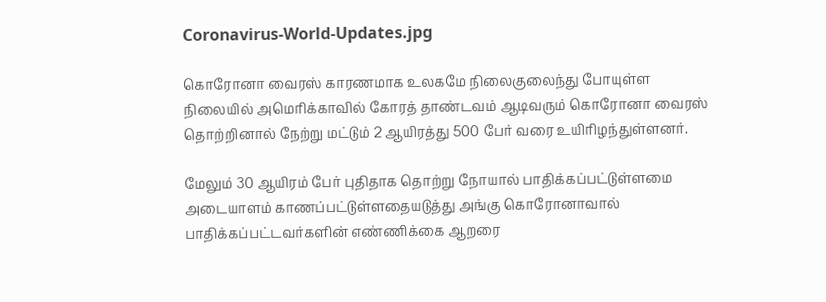Coronavirus-World-Updates.jpg

கொரோனா வைரஸ் காரணமாக உலகமே நிலைகுலைந்து போயுள்ள நிலையில் அமெரிக்காவில் கோரத் தாண்டவம் ஆடிவரும் கொரோனா வைரஸ் தொற்றினால் நேற்று மட்டும் 2 ஆயிரத்து 500 பேர் வரை உயிரிழந்துள்ளனர்.

மேலும் 30 ஆயிரம் பேர் புதிதாக தொற்று நோயால் பாதிக்கப்பட்டுள்ளமை அடையாளம் காணப்பட்டுள்ளதையடுத்து அங்கு கொரோனாவால் பாதிக்கப்பட்டவர்களின் எண்ணிக்கை ஆறரை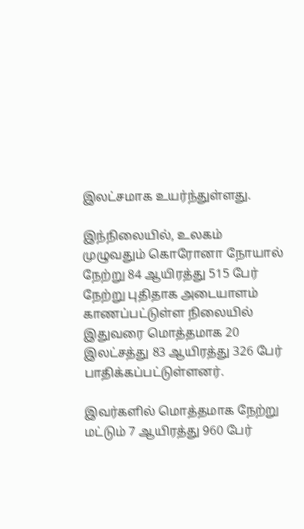இலட்சமாக உயர்ந்துள்ளது.

இந்நிலையில், உலகம் முழுவதும் கொரோனா நோயால் நேற்று 84 ஆயிரத்து 515 பேர் நேற்று புதிதாக அடையாளம் காணப்பட்டுள்ள நிலையில் இதுவரை மொத்தமாக 20 இலட்சத்து 83 ஆயிரத்து 326 பேர் பாதிக்கப்பட்டுள்ளனர்.

இவர்களில் மொத்தமாக நேற்று மட்டும் 7 ஆயிரத்து 960 பேர்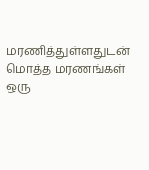மரணித்துள்ளதுடன் மொத்த மரணங்கள் ஒரு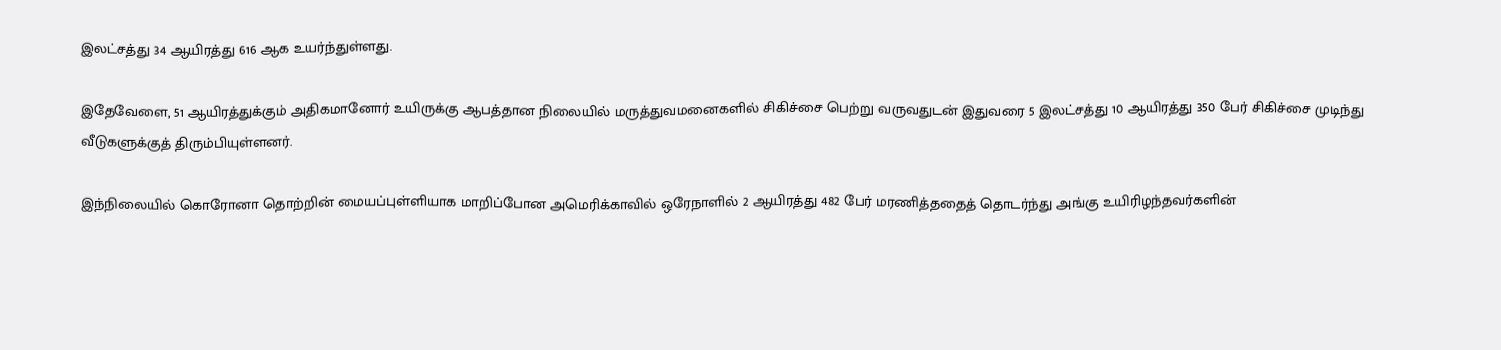இலட்சத்து 34 ஆயிரத்து 616 ஆக உயர்ந்துள்ளது.

இதேவேளை, 51 ஆயிரத்துக்கும் அதிகமானோர் உயிருக்கு ஆபத்தான நிலையில் மருத்துவமனைகளில் சிகிச்சை பெற்று வருவதுடன் இதுவரை 5 இலட்சத்து 10 ஆயிரத்து 350 பேர் சிகிச்சை முடிந்து வீடுகளுக்குத் திரும்பியுள்ளனர்.

இந்நிலையில் கொரோனா தொற்றின் மையப்புள்ளியாக மாறிப்போன அமெரிக்காவில் ஒரேநாளில் 2 ஆயிரத்து 482 பேர் மரணித்ததைத் தொடர்ந்து அங்கு உயிரிழந்தவர்களின்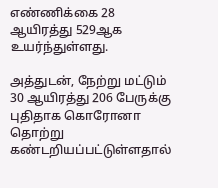எண்ணிக்கை 28 ஆயிரத்து 529ஆக உயர்ந்துள்ளது.

அத்துடன், நேற்று மட்டும் 30 ஆயிரத்து 206 பேருக்கு புதிதாக கொரோனா தொற்று கண்டறியப்பட்டுள்ளதால்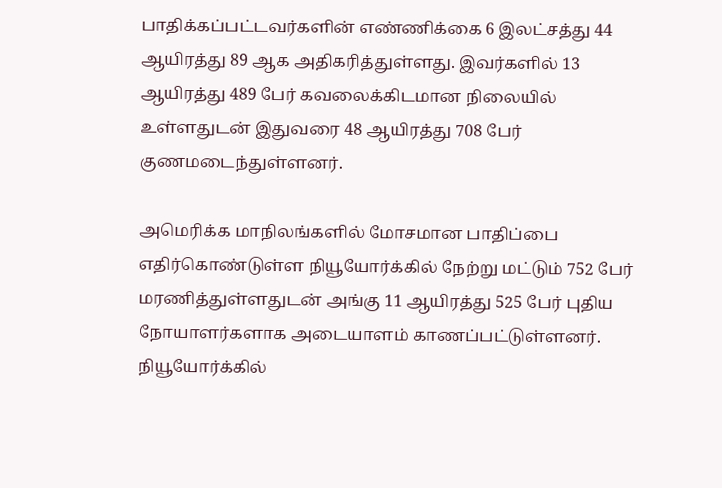பாதிக்கப்பட்டவர்களின் எண்ணிக்கை 6 இலட்சத்து 44 ஆயிரத்து 89 ஆக அதிகரித்துள்ளது. இவர்களில் 13 ஆயிரத்து 489 பேர் கவலைக்கிடமான நிலையில் உள்ளதுடன் இதுவரை 48 ஆயிரத்து 708 பேர் குணமடைந்துள்ளனர்.

அமெரிக்க மாநிலங்களில் மோசமான பாதிப்பை எதிர்கொண்டுள்ள நியூயோர்க்கில் நேற்று மட்டும் 752 பேர் மரணித்துள்ளதுடன் அங்கு 11 ஆயிரத்து 525 பேர் புதிய நோயாளர்களாக அடையாளம் காணப்பட்டுள்ளனர். நியூயோர்க்கில்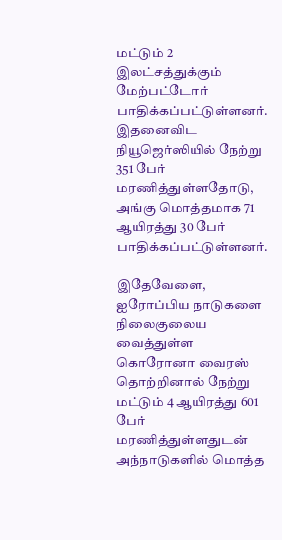மட்டும் 2 இலட்சத்துக்கும் மேற்பட்டோர் பாதிக்கப்பட்டுள்ளனர். இதனைவிட நியூஜெர்ஸியில் நேற்று 351 பேர் மரணித்துள்ளதோடு, அங்கு மொத்தமாக 71 ஆயிரத்து 30 பேர் பாதிக்கப்பட்டுள்ளனர்.

இதேவேளை, ஐரோப்பிய நாடுகளை நிலைகுலைய வைத்துள்ள கொரோனா வைரஸ் தொற்றினால் நேற்று மட்டும் 4 ஆயிரத்து 601 பேர் மரணித்துள்ளதுடன் அந்நாடுகளில் மொத்த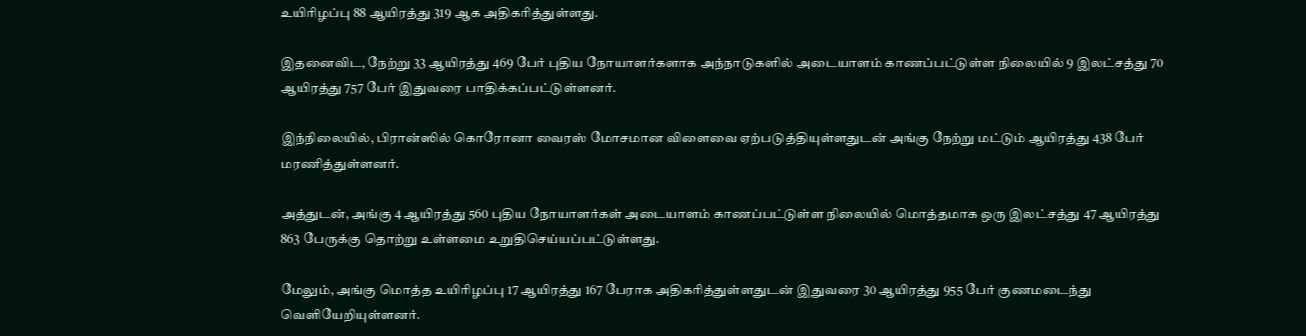உயிரிழப்பு 88 ஆயிரத்து 319 ஆக அதிகரித்துள்ளது.

இதனைவிட, நேற்று 33 ஆயிரத்து 469 பேர் புதிய நோயாளர்களாக அந்நாடுகளில் அடையாளம் காணப்பட்டுள்ள நிலையில் 9 இலட்சத்து 70 ஆயிரத்து 757 பேர் இதுவரை பாதிக்கப்பட்டுள்ளனர்.

இந்நிலையில், பிரான்ஸில் கொரோனா வைரஸ் மோசமான விளைவை ஏற்படுத்தியுள்ளதுடன் அங்கு நேற்று மட்டும் ஆயிரத்து 438 பேர் மரணித்துள்ளனர்.

அத்துடன், அங்கு 4 ஆயிரத்து 560 புதிய நோயாளர்கள் அடையாளம் காணப்பட்டுள்ள நிலையில் மொத்தமாக ஒரு இலட்சத்து 47 ஆயிரத்து 863 பேருக்கு தொற்று உள்ளமை உறுதிசெய்யப்பட்டுள்ளது.

மேலும், அங்கு மொத்த உயிரிழப்பு 17 ஆயிரத்து 167 பேராக அதிகரித்துள்ளதுடன் இதுவரை 30 ஆயிரத்து 955 பேர் குணமடைந்து வெளியேறியுள்ளனர்.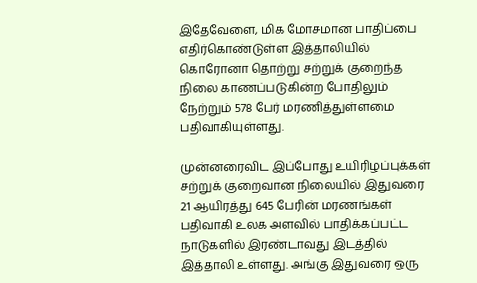இதேவேளை, மிக மோசமான பாதிப்பை எதிர்கொண்டுள்ள இத்தாலியில் கொரோனா தொற்று சற்றுக் குறைந்த நிலை காணப்படுகின்ற போதிலும் நேற்றும் 578 பேர் மரணித்துள்ளமை பதிவாகியுள்ளது.

முன்னரைவிட இப்போது உயிரிழப்புக்கள் சற்றுக் குறைவான நிலையில் இதுவரை 21 ஆயிரத்து 645 பேரின் மரணங்கள் பதிவாகி உலக அளவில் பாதிக்கப்பட்ட நாடுகளில் இரண்டாவது இடத்தில் இத்தாலி உள்ளது. அங்கு இதுவரை ஒரு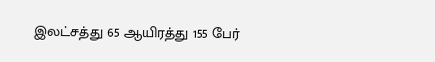இலட்சத்து 65 ஆயிரத்து 155 பேர்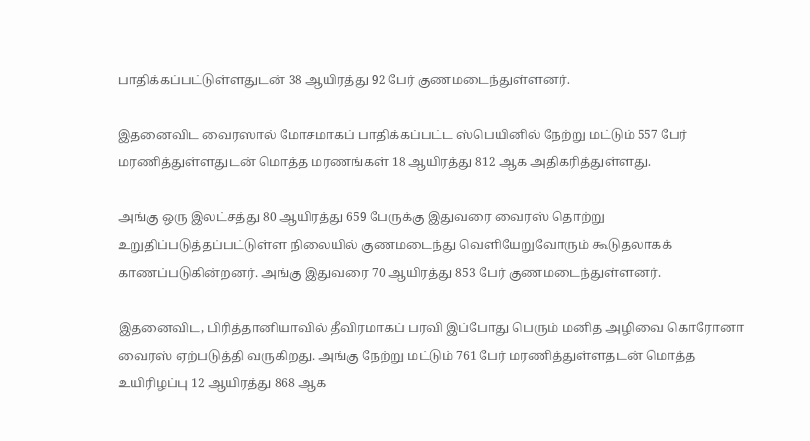பாதிக்கப்பட்டுள்ளதுடன் 38 ஆயிரத்து 92 பேர் குணமடைந்துள்ளனர்.

இதனைவிட வைரஸால் மோசமாகப் பாதிக்கப்பட்ட ஸ்பெயினில் நேற்று மட்டும் 557 பேர் மரணித்துள்ளதுடன் மொத்த மரணங்கள் 18 ஆயிரத்து 812 ஆக அதிகரித்துள்ளது.

அங்கு ஒரு இலட்சத்து 80 ஆயிரத்து 659 பேருக்கு இதுவரை வைரஸ் தொற்று உறுதிப்படுத்தப்பட்டுள்ள நிலையில் குணமடைந்து வெளியேறுவோரும் கூடுதலாகக் காணப்படுகின்றனர். அங்கு இதுவரை 70 ஆயிரத்து 853 பேர் குணமடைந்துள்ளனர்.

இதனைவிட, பிரித்தானியாவில் தீவிரமாகப் பரவி இப்போது பெரும் மனித அழிவை கொரோனா வைரஸ் ஏற்படுத்தி வருகிறது. அங்கு நேற்று மட்டும் 761 பேர் மரணித்துள்ளதடன் மொத்த உயிரிழப்பு 12 ஆயிரத்து 868 ஆக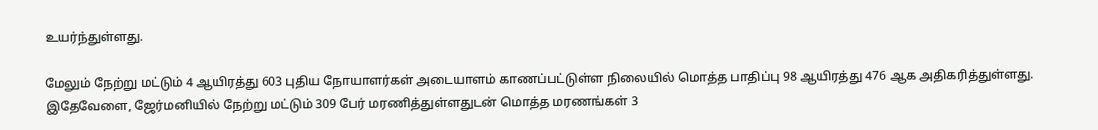உயர்ந்துள்ளது.

மேலும் நேற்று மட்டும் 4 ஆயிரத்து 603 புதிய நோயாளர்கள் அடையாளம் காணப்பட்டுள்ள நிலையில் மொத்த பாதிப்பு 98 ஆயிரத்து 476 ஆக அதிகரித்துள்ளது. இதேவேளை, ஜேர்மனியில் நேற்று மட்டும் 309 பேர் மரணித்துள்ளதுடன் மொத்த மரணங்கள் 3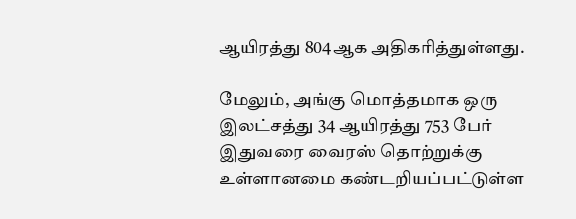ஆயிரத்து 804ஆக அதிகரித்துள்ளது.

மேலும், அங்கு மொத்தமாக ஒரு இலட்சத்து 34 ஆயிரத்து 753 பேர் இதுவரை வைரஸ் தொற்றுக்கு உள்ளானமை கண்டறியப்பட்டுள்ள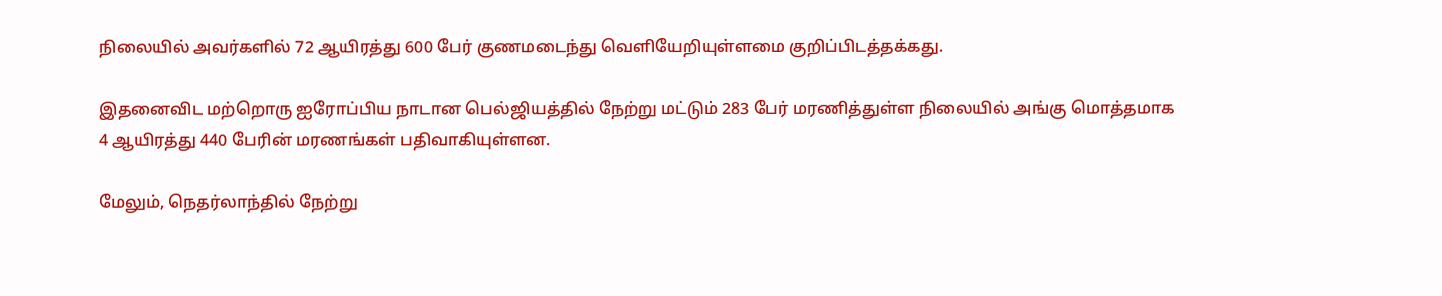நிலையில் அவர்களில் 72 ஆயிரத்து 600 பேர் குணமடைந்து வெளியேறியுள்ளமை குறிப்பிடத்தக்கது.

இதனைவிட மற்றொரு ஐரோப்பிய நாடான பெல்ஜியத்தில் நேற்று மட்டும் 283 பேர் மரணித்துள்ள நிலையில் அங்கு மொத்தமாக 4 ஆயிரத்து 440 பேரின் மரணங்கள் பதிவாகியுள்ளன.

மேலும், நெதர்லாந்தில் நேற்று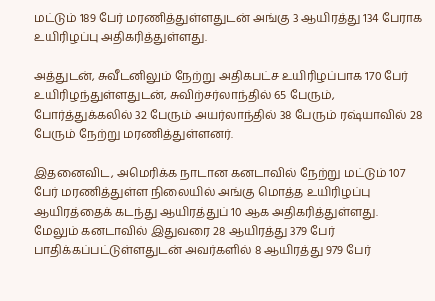மட்டும் 189 பேர் மரணித்துள்ளதுடன் அங்கு 3 ஆயிரத்து 134 பேராக உயிரிழப்பு அதிகரித்துள்ளது.

அத்துடன், சுவீடனிலும் நேற்று அதிகபட்ச உயிரிழப்பாக 170 பேர் உயிரிழந்துள்ளதுடன், சுவிற்சர்லாந்தில் 65 பேரும், போர்த்துக்கலில் 32 பேரும் அயர்லாந்தில் 38 பேரும் ரஷ்யாவில் 28 பேரும் நேற்று மரணித்துள்ளனர்.

இதனைவிட, அமெரிக்க நாடான கனடாவில் நேற்று மட்டும் 107 பேர் மரணித்துள்ள நிலையில் அங்கு மொத்த உயிரிழப்பு ஆயிரத்தைக் கடந்து ஆயிரத்துப் 10 ஆக அதிகரித்துள்ளது. மேலும் கனடாவில் இதுவரை 28 ஆயிரத்து 379 பேர் பாதிக்கப்பட்டுள்ளதுடன் அவர்களில் 8 ஆயிரத்து 979 பேர்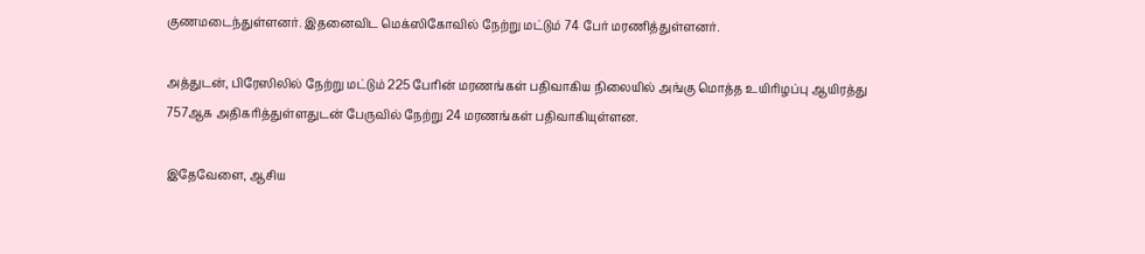குணமடைந்துள்ளனர். இதனைவிட மெக்ஸிகோவில் நேற்று மட்டும் 74 பேர் மரணித்துள்ளனர்.

அத்துடன், பிரேஸிலில் நேற்று மட்டும் 225 பேரின் மரணங்கள் பதிவாகிய நிலையில் அங்கு மொத்த உயிரிழப்பு ஆயிரத்து 757ஆக அதிகரித்துள்ளதுடன் பேருவில் நேற்று 24 மரணங்கள் பதிவாகியுள்ளன.

இதேவேளை, ஆசிய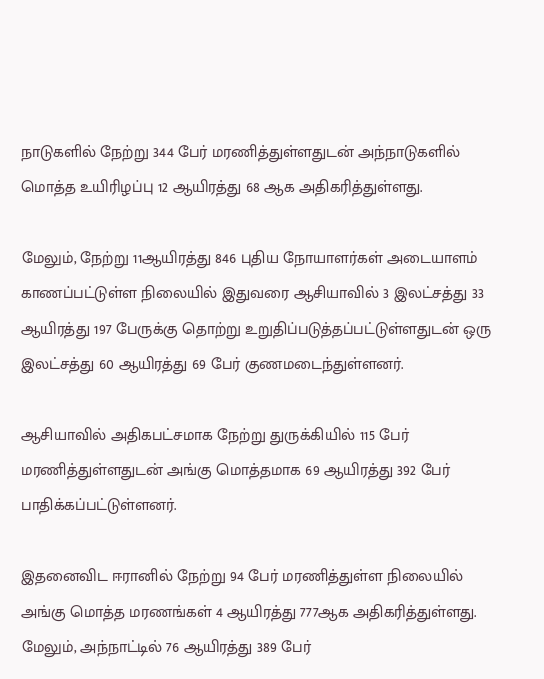நாடுகளில் நேற்று 344 பேர் மரணித்துள்ளதுடன் அந்நாடுகளில் மொத்த உயிரிழப்பு 12 ஆயிரத்து 68 ஆக அதிகரித்துள்ளது.

மேலும், நேற்று 11ஆயிரத்து 846 புதிய நோயாளர்கள் அடையாளம் காணப்பட்டுள்ள நிலையில் இதுவரை ஆசியாவில் 3 இலட்சத்து 33 ஆயிரத்து 197 பேருக்கு தொற்று உறுதிப்படுத்தப்பட்டுள்ளதுடன் ஒரு இலட்சத்து 60 ஆயிரத்து 69 பேர் குணமடைந்துள்ளனர்.

ஆசியாவில் அதிகபட்சமாக நேற்று துருக்கியில் 115 பேர் மரணித்துள்ளதுடன் அங்கு மொத்தமாக 69 ஆயிரத்து 392 பேர் பாதிக்கப்பட்டுள்ளனர்.

இதனைவிட ஈரானில் நேற்று 94 பேர் மரணித்துள்ள நிலையில் அங்கு மொத்த மரணங்கள் 4 ஆயிரத்து 777ஆக அதிகரித்துள்ளது. மேலும், அந்நாட்டில் 76 ஆயிரத்து 389 பேர்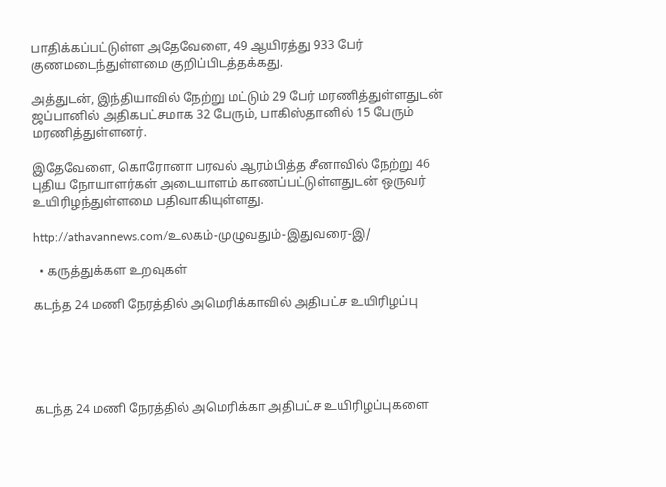பாதிக்கப்பட்டுள்ள அதேவேளை, 49 ஆயிரத்து 933 பேர் குணமடைந்துள்ளமை குறிப்பிடத்தக்கது.

அத்துடன், இந்தியாவில் நேற்று மட்டும் 29 பேர் மரணித்துள்ளதுடன் ஜப்பானில் அதிகபட்சமாக 32 பேரும், பாகிஸ்தானில் 15 பேரும் மரணித்துள்ளனர்.

இதேவேளை, கொரோனா பரவல் ஆரம்பித்த சீனாவில் நேற்று 46 புதிய நோயாளர்கள் அடையாளம் காணப்பட்டுள்ளதுடன் ஒருவர் உயிரிழந்துள்ளமை பதிவாகியுள்ளது.

http://athavannews.com/உலகம்-முழுவதும்-இதுவரை-இ/

  • கருத்துக்கள உறவுகள்

கடந்த 24 மணி நேரத்தில் அமெரிக்காவில் அதிபட்ச உயிரிழப்பு





கடந்த 24 மணி நேரத்தில் அமெரிக்கா அதிபட்ச உயிரிழப்புகளை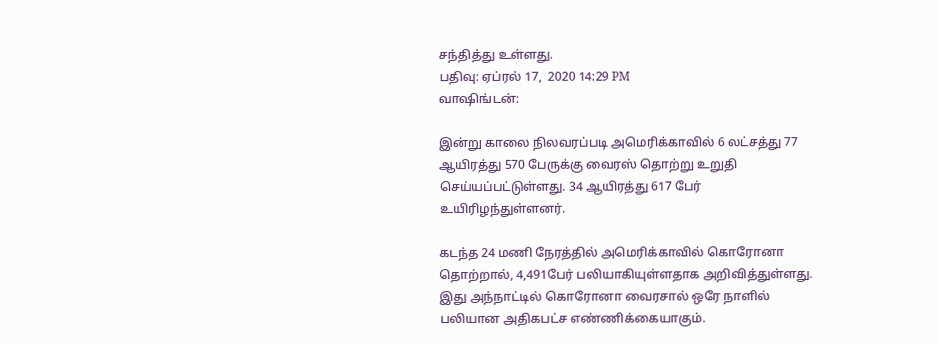சந்தித்து உள்ளது.
பதிவு: ஏப்ரல் 17,  2020 14:29 PM
வாஷிங்டன்:

இன்று காலை நிலவரப்படி அமெரிக்காவில் 6 லட்சத்து 77 ஆயிரத்து 570 பேருக்கு வைரஸ் தொற்று உறுதி செய்யப்பட்டுள்ளது. 34 ஆயிரத்து 617 பேர் உயிரிழந்துள்ளனர்.

கடந்த 24 மணி நேரத்தில் அமெரிக்காவில் கொரோனா தொற்றால், 4,491பேர் பலியாகியுள்ளதாக அறிவித்துள்ளது. இது அந்நாட்டில் கொரோனா வைரசால் ஒரே நாளில் பலியான அதிகபட்ச எண்ணிக்கையாகும்.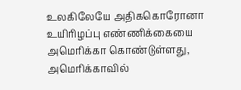உலகிலேயே அதிககொரோனா உயிரிழப்பு எண்ணிக்கையை அமெரிக்கா கொண்டுள்ளது, அமெரிக்காவில்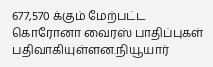677,570 க்கும் மேற்பட்ட கொரோனா வைரஸ் பாதிப்புகள் பதிவாகியுள்ளன.நியூயார்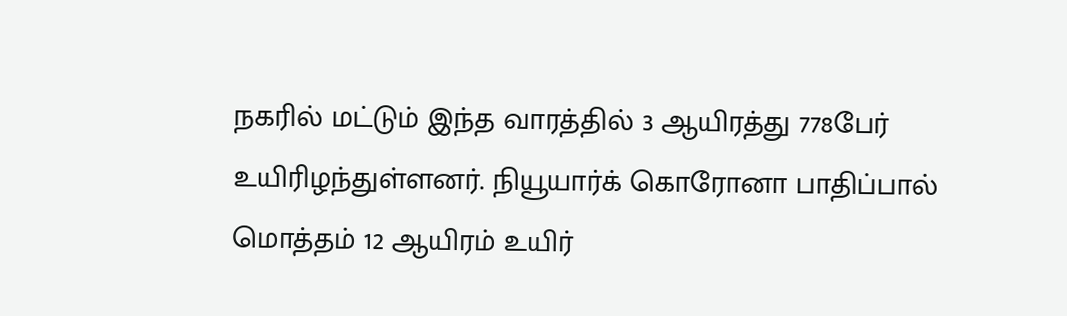நகரில் மட்டும் இந்த வாரத்தில் 3 ஆயிரத்து 778பேர் உயிரிழந்துள்ளனர். நியூயார்க் கொரோனா பாதிப்பால் மொத்தம் 12 ஆயிரம் உயிர்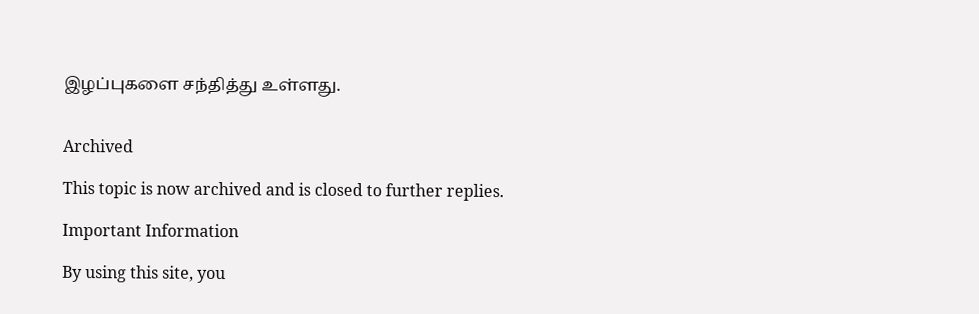இழப்புகளை சந்தித்து உள்ளது.


Archived

This topic is now archived and is closed to further replies.

Important Information

By using this site, you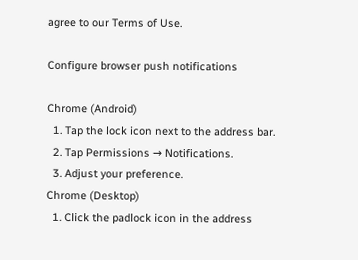agree to our Terms of Use.

Configure browser push notifications

Chrome (Android)
  1. Tap the lock icon next to the address bar.
  2. Tap Permissions → Notifications.
  3. Adjust your preference.
Chrome (Desktop)
  1. Click the padlock icon in the address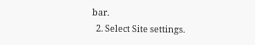bar.
  2. Select Site settings.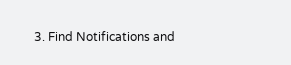3. Find Notifications and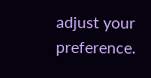adjust your preference.